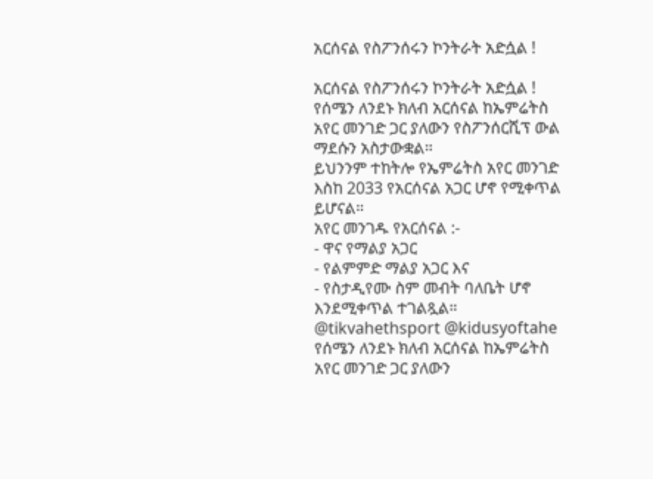አርሰናል የስፖንሰሩን ኮንትራት አድሷል !

አርሰናል የስፖንሰሩን ኮንትራት አድሷል !
የሰሜን ለንደኑ ክለብ አርሰናል ከኤምሬትስ አየር መንገድ ጋር ያለውን የስፖንሰርሺፕ ውል ማደሱን አስታውቋል።
ይህንንም ተከትሎ የኤምሬትስ አየር መንገድ እስከ 2033 የአርሰናል አጋር ሆኖ የሚቀጥል ይሆናል።
አየር መንገዱ የአርሰናል :-
- ዋና የማልያ አጋር
- የልምምድ ማልያ አጋር እና
- የስታዲየሙ ስም መብት ባለቤት ሆኖ እንደሚቀጥል ተገልጿል።
@tikvahethsport @kidusyoftahe
የሰሜን ለንደኑ ክለብ አርሰናል ከኤምሬትስ አየር መንገድ ጋር ያለውን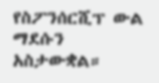የስፖንሰርሺፕ ውል ማደሱን አስታውቋል።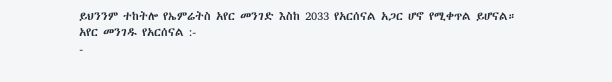ይህንንም ተከትሎ የኤምሬትስ አየር መንገድ እስከ 2033 የአርሰናል አጋር ሆኖ የሚቀጥል ይሆናል።
አየር መንገዱ የአርሰናል :-
-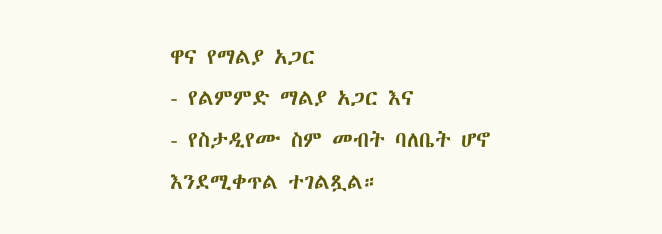ዋና የማልያ አጋር
- የልምምድ ማልያ አጋር እና
- የስታዲየሙ ስም መብት ባለቤት ሆኖ እንደሚቀጥል ተገልጿል።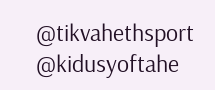@tikvahethsport @kidusyoftahe